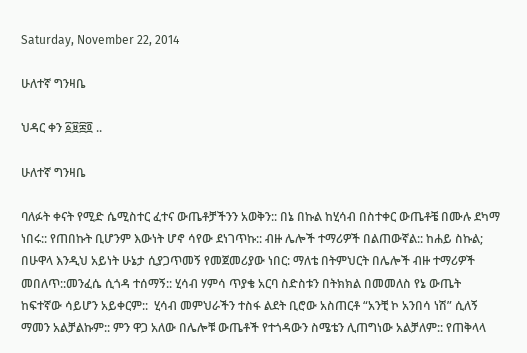Saturday, November 22, 2014

ሁለተኛ ግንዛቤ

ህዳር ቀን ፩፱፰፬ ..

ሁለተኛ ግንዛቤ

ባለፉት ቀናት የሚድ ሴሚስተር ፈተና ውጤቶቻችንን አወቅን:: በኔ በኩል ከሂሳብ በስተቀር ውጤቶቼ በሙሉ ደካማ ነበሩ:: የጠበኩት ቢሆንም እውነት ሆኖ ሳየው ደነገጥኩ:: ብዙ ሌሎች ተማሪዎች በልጠውኛል:: ከሐይ ስኩል; በሁዋላ እንዲህ አይነት ሁኔታ ሲያጋጥመኝ የመጀመሪያው ነበር: ማለቴ በትምህርት በሌሎች ብዙ ተማሪዎች መበለጥ::መንፈሴ ሲጎዳ ተሰማኝ:: ሂሳብ ሃምሳ ጥያቄ አርባ ስድስቱን በትክክል በመመለስ የኔ ውጤት ከፍተኛው ሳይሆን አይቀርም::  ሂሳብ መምህራችን ተስፋ ልደት ቢሮው አስጠርቶ “አንቺ ኮ አንበሳ ነሽ” ሲለኝ ማመን አልቻልኩም:: ምን ዋጋ አለው በሌሎቹ ውጤቶች የተጎዳውን ስሜቴን ሊጠግነው አልቻለም:: የጠቅላላ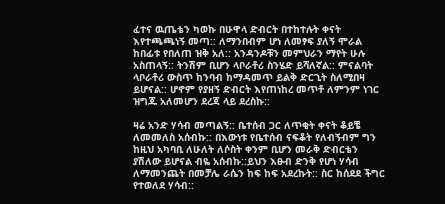ፈተና ዉጤቴን ካወኩ በሁዋላ ድብርት በተከተሉት ቀናት እየተጫጫነኝ መጣ:: ለማንበብም ሆነ ለመፃፍ ያለኝ ሞራል ከበፊቱ የበለጠ ዝቅ አለ:: አንዳንዶቹን መምህራን ማየት ሁሉ አስጠላኝ:: ትንሽም ቢሆን ላቦራቶሪ ስንሄድ ይሻለኛል:: ምናልባት ላቦራቶሪ ውስጥ ከንባብ ከማዳመጥ ይልቅ ድርጊት ስለሚበዛ ይሆናል:: ሆኖም የያዘኝ ድብርት እየጠነከረ መጥቶ ለምንም ነገር ዝግጁ አለመሆን ደረጃ ላይ ደረስኩ::

ዛሬ አንድ ሃሳብ መጣልኝ:: ቤተሰብ ጋር ለጥቂት ቀናት ቆይቼ ለመመለስ አሰብኩ:: በእውነቱ የቤተሰብ ናፍቆት የለብኝብም ግን ከዚህ አካባቢ ለሁለት ለሶስት ቀንም ቢሆን መራቅ ድብርቴን ያሽለው ይሆናል ብዬ አሰብኩ::ይህን እፁብ ድንቅ የሆነ ሃሳብ ለማመንጨት በመቻሌ ራሴን ከፍ ከፍ አደረኩት:: ስር ከሰደደ ችግር የተወለደ ሃሳብ::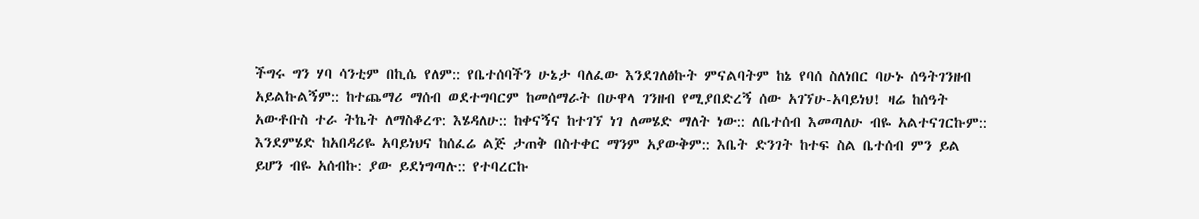ችግሩ ግን ሃባ ሳንቲም በኪሴ የለም:: የቤተሰባችን ሁኔታ ባለፈው እንደገለፅኩት ምናልባትም ከኔ የባሰ ስለነበር ባሁኑ ሰዓትገንዘብ አይልኩልኝም:: ከተጨማሪ ማሰብ ወደተግባርም ከመሰማራት በሁዋላ ገንዘብ የሚያበድረኝ ሰው አገኘሁ-አባይነህ! ዛሬ ከሰዓት አውቶቡስ ተራ ትኬት ለማስቆረጥ: እሄዳለሁ:: ከቀናኝና ከተገኘ ነገ ለመሄድ ማለት ነው:: ለቤተሰብ እመጣለሁ ብዬ አልተናገርኩም:: እንደምሄድ ከአበዳሪዬ አባይነህና ከሰፈሬ ልጅ ታጠቅ በስተቀር ማንም አያውቅም:: እቤት ድንገት ከተፍ ስል ቤተሰብ ምን ይል ይሆን ብዬ አሰብኩ: ያው ይደነግጣሉ:: የተባረርኩ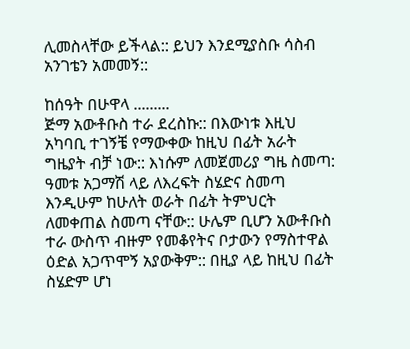ሊመስላቸው ይችላል:: ይህን እንደሚያስቡ ሳስብ አንገቴን አመመኝ::

ከሰዓት በሁዋላ .........
ጅማ አውቶቡስ ተራ ደረስኩ:: በእውነቱ እዚህ አካባቢ ተገኝቼ የማውቀው ከዚህ በፊት አራት ግዜያት ብቻ ነው:: እነሱም ለመጀመሪያ ግዜ ስመጣ: ዓመቱ አጋማሽ ላይ ለእረፍት ስሄድና ስመጣ እንዲሁም ከሁለት ወራት በፊት ትምህርት ለመቀጠል ስመጣ ናቸው:: ሁሌም ቢሆን አውቶቡስ ተራ ውስጥ ብዙም የመቆየትና ቦታውን የማስተዋል ዕድል አጋጥሞኝ አያውቅም:: በዚያ ላይ ከዚህ በፊት ስሄድም ሆነ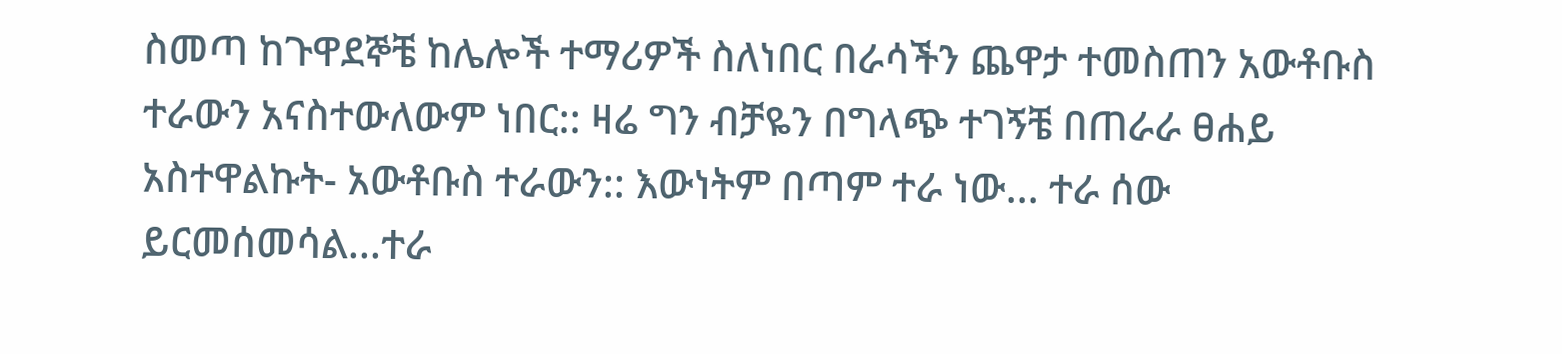ስመጣ ከጉዋደኞቼ ከሌሎች ተማሪዎች ስለነበር በራሳችን ጨዋታ ተመስጠን አውቶቡስ ተራውን አናስተውለውም ነበር:: ዛሬ ግን ብቻዬን በግላጭ ተገኝቼ በጠራራ ፀሐይ አስተዋልኩት- አውቶቡስ ተራውን:: እውነትም በጣም ተራ ነው... ተራ ሰው ይርመሰመሳል...ተራ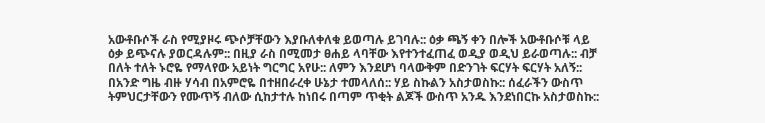አውቶቡሶች ራስ የሚያዞሩ ጭሶቻቸውን እያቡለቀለቁ ይወጣሉ ይገባሉ:: ዕቃ ጫኝ ቀን በሎች አውቶቡሶቹ ላይ ዕቃ ይጭናሉ ያወርዳሉም:: በዚያ ራስ በሚመታ ፀሐይ ላባቸው እየተንተፈጠፈ ወዲያ ወዲህ ይራወጣሉ:: ብቻ በለት ተለት ኑሮዬ የማላየው አይነት ግርግር አየሁ:: ለምን እንደሆነ ባላውቅም በድንገት ፍርሃት ፍርሃት አለኝ:: በአንድ ግዜ ብዙ ሃሳብ በአምሮዬ በተዘበራረቀ ሁኔታ ተመላለሰ:: ሃይ ስኩልን አስታወስኩ:: ሰፈራችን ውስጥ ትምህርታቸውን የሙጥኝ ብለው ሲከታተሉ ከነበሩ በጣም ጥቂት ልጆች ውስጥ አንዱ እንደነበርኩ አስታወስኩ::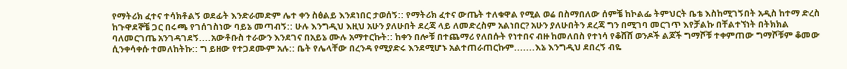የማትሪክ ፈተና ተሳክቶልኝ ወደፊት እንድራመድም ሌተ ቀን ስፅልይ እንደነበር ታወሰኝ:: የማትሪክ ፈተና ውጤት ተለቁዋል የሚል ወሬ በስማበለው ሰምቼ ከኮልፌ ትምህርት ቤቴ እስከሚገኝበት አዲስ ከተማ ድረስ ከጉዋደኞቼ ጋር በሩጫ የገሰገስነው ባይኔ መጣብኝ:: ሁሉ እንግዲህ እዚህ አሁን ያለሁበት ደረጃ ላይ ለመድረስም አልነበር? አሁን ያለሁበትን ደረጃ ግን በሚገባ መርገጥ እየቻልኩ በቸልተኘነት በትክክል ባለመርገጤ አንገዳገደኝ....አውቶቡስ ተራውን እንደገና በአይኔ ሙሉ አማተርኩት:: ከቀን በሎቹ በተጨማሪ የለበሱት የነተበና ብዙ ከመለበስ የተነሳ የቆሸሸ ወንዶች ልጆች ግማሾቹ ተቀምጠው ግማሾቹም ቆመው ሲንቀሳቀሱ ተመለከትኩ:: ግ ይዘው የተጋደሙም አሉ:: ቤት የሌላቸው በረንዳ የሚያድሩ እንደሚሆኑ አልተጠራጠርኩም.......እኔ እንግዲህ ደበረኝ ብዬ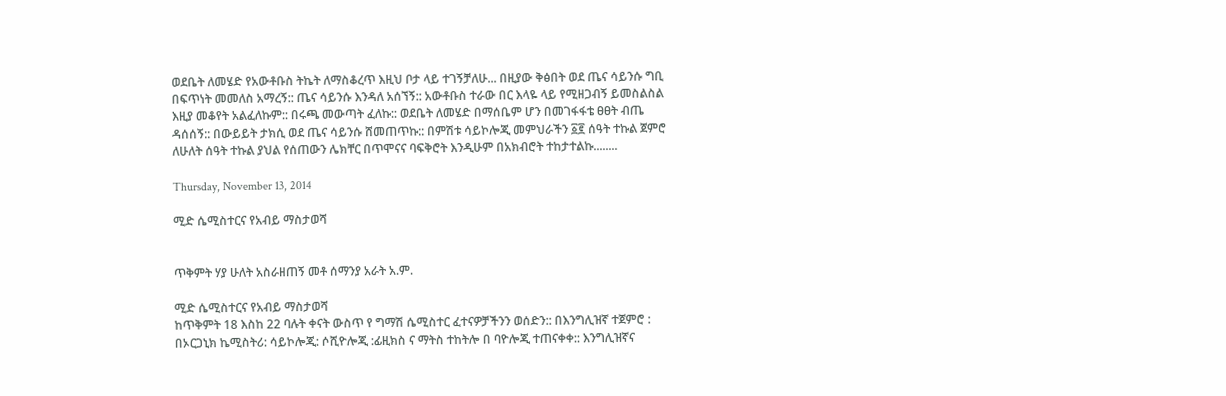ወደቤት ለመሄድ የአውቶቡስ ትኬት ለማስቆረጥ እዚህ ቦታ ላይ ተገኝቻለሁ... በዚያው ቅፅበት ወደ ጤና ሳይንሱ ግቢ በፍጥነት መመለስ አማረኝ:: ጤና ሳይንሱ እንዳለ አሰኘኝ:: አውቶቡስ ተራው በር እላዬ ላይ የሚዘጋብኝ ይመስልስል እዚያ መቆየት አልፈለኩም:: በሩጫ መውጣት ፈለኩ:: ወደቤት ለመሄድ በማሰቤም ሆን በመገፋፋቴ ፀፀት ብጤ ዳሰሰኝ:: በውይይት ታክሲ ወደ ጤና ሳይንሱ ሸመጠጥኩ:: በምሽቱ ሳይኮሎጂ መምህራችን ፩፪ ሰዓት ተኩል ጀምሮ ለሁለት ሰዓት ተኩል ያህል የሰጠውን ሌክቸር በጥሞናና ባፍቅሮት እንዲሁም በአክብሮት ተከታተልኩ........

Thursday, November 13, 2014

ሚድ ሴሚስተርና የአብይ ማስታወሻ


ጥቅምት ሃያ ሁለት አስራዘጠኝ መቶ ሰማንያ አራት አ.ም.

ሚድ ሴሚስተርና የአብይ ማስታወሻ
ከጥቅምት 18 እስከ 22 ባሉት ቀናት ውስጥ የ ግማሽ ሴሚስተር ፈተናዎቻችንን ወሰድን:: በእንግሊዝኛ ተጀምሮ : በኦርጋኒክ ኬሚስትሪ: ሳይኮሎጂ: ሶሺዮሎጂ :ፊዚክስ ና ማትስ ተከትሎ በ ባዮሎጂ ተጠናቀቀ:: እንግሊዝኛና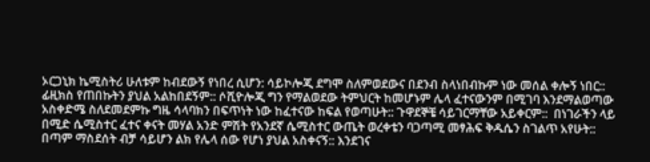ኦርጋኒክ ኬሚስትሪ ሁለቱም ከብደውኝ የነበረ ሲሆን: ሳይኮሎጂ ደግሞ ስለምወደውና በደንብ ስላነበብኩም ነው መሰል ቀሎኝ ነበር:: ፊዚክስ የጠበኩትን ያህል አልከበደኝም:: ሶሺዮሎጂ ግን የማልወደው ትምህርት ከመሆኑም ሌላ ፈተናውንም በሚገባ እንደማልወጣው አስቀድሜ ስለደመደምኩ ግዜ ሳላባክን በፍጥነት ነው ከፈተናው ከፍል የወጣሁት:: ጉዋደኞቼ ሳይገርማቸው አይቀርም::  በነገራችን ላይ በሚድ ሴሚስተር ፈተና ቀናት መሃል አንድ ምሽት የአንደኛ ሴሚስተር ውጤት ወረቀቴን ባጋጣሚ መፃሕፍ ቅዱሴን ስገልጥ አየሁት:: በጣም ማስደሰት ብቻ ሳይሆን ልክ የሌላ ሰው የሆነ ያህል አስቀናኝ:: እንደገና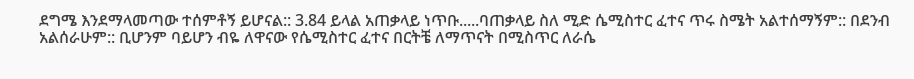ደግሜ እንደማላመጣው ተሰምቶኝ ይሆናል:: 3.84 ይላል አጠቃላይ ነጥቡ.....ባጠቃላይ ስለ ሚድ ሴሚስተር ፈተና ጥሩ ስሜት አልተሰማኝም:: በደንብ አልሰራሁም:: ቢሆንም ባይሆን ብዬ ለዋናው የሴሚስተር ፈተና በርትቼ ለማጥናት በሚስጥር ለራሴ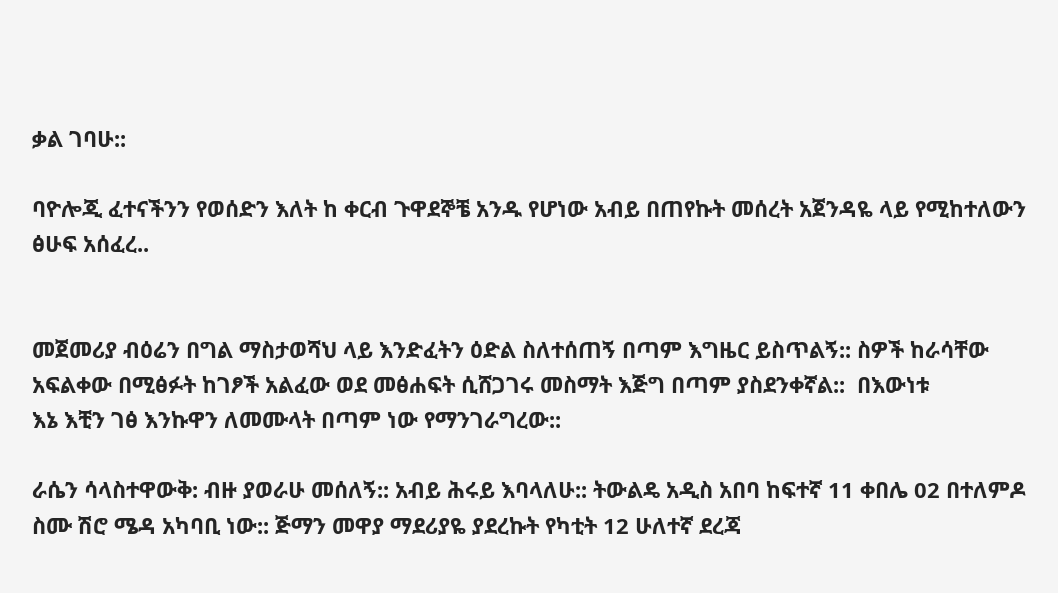ቃል ገባሁ::

ባዮሎጂ ፈተናችንን የወሰድን እለት ከ ቀርብ ጉዋደኞቼ አንዱ የሆነው አብይ በጠየኩት መሰረት አጀንዳዬ ላይ የሚከተለውን ፅሁፍ አሰፈረ..


መጀመሪያ ብዕሬን በግል ማስታወሻህ ላይ እንድፈትን ዕድል ስለተሰጠኝ በጣም እግዜር ይስጥልኝ:: ስዎች ከራሳቸው አፍልቀው በሚፅፉት ከገፆች አልፈው ወደ መፅሐፍት ሲሸጋገሩ መስማት እጅግ በጣም ያስደንቀኛል::  በእውነቱ
እኔ እቺን ገፅ እንኩዋን ለመሙላት በጣም ነው የማንገራግረው::

ራሴን ሳላስተዋውቅ: ብዙ ያወራሁ መሰለኝ:: አብይ ሕሩይ እባላለሁ:: ትውልዴ አዲስ አበባ ከፍተኛ 11 ቀበሌ 02 በተለምዶ ስሙ ሽሮ ሜዳ አካባቢ ነው:: ጅማን መዋያ ማደሪያዬ ያደረኩት የካቲት 12 ሁለተኛ ደረጃ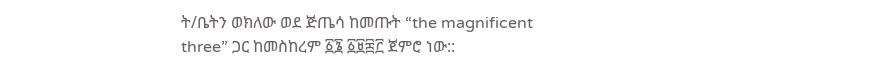ት/ቤትን ወክለው ወደ ጅጤሳ ከመጡት “the magnificent three” ጋር ከመስከረም ፩፮ ፩፱፰፫ ጀምሮ ነው::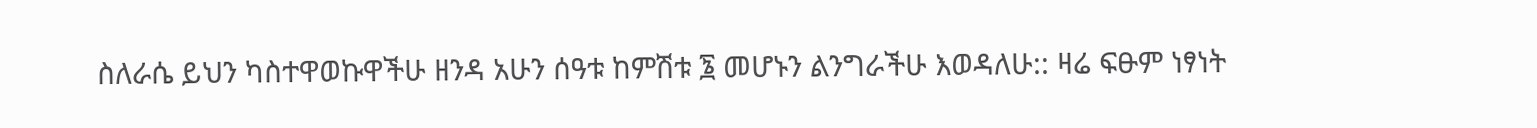ስለራሴ ይህን ካስተዋወኩዋችሁ ዘንዳ አሁን ሰዓቱ ከምሽቱ ፮ መሆኑን ልንግራችሁ እወዳለሁ:: ዛሬ ፍፁም ነፃነት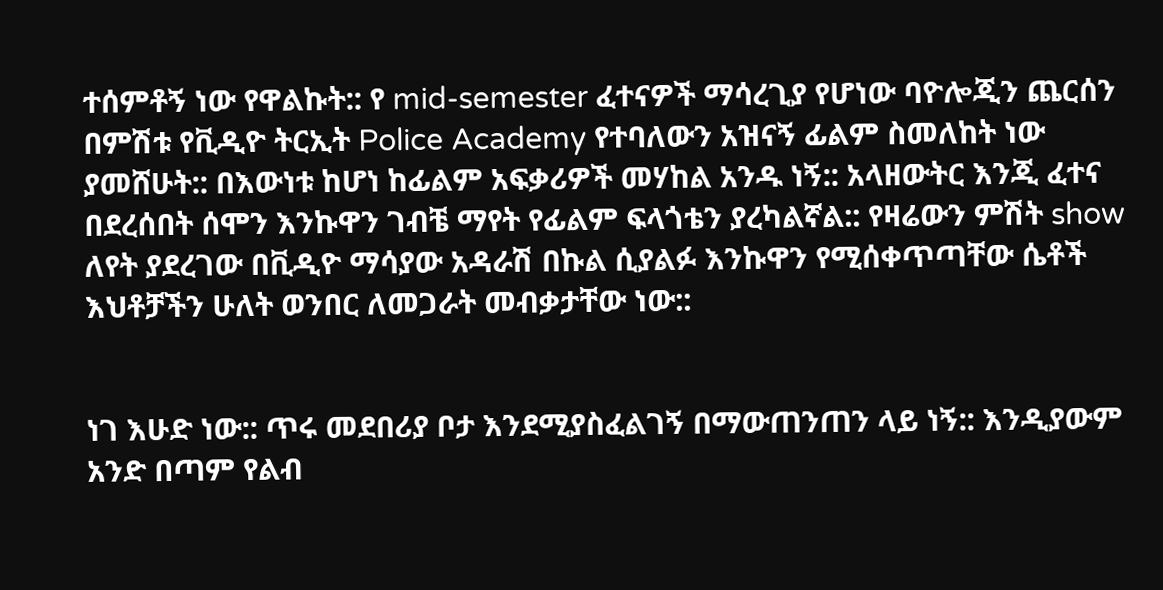ተሰምቶኝ ነው የዋልኩት:: የ mid-semester ፈተናዎች ማሳረጊያ የሆነው ባዮሎጂን ጨርሰን በምሽቱ የቪዲዮ ትርኢት Police Academy የተባለውን አዝናኝ ፊልም ስመለከት ነው ያመሸሁት:: በእውነቱ ከሆነ ከፊልም አፍቃሪዎች መሃከል አንዱ ነኝ:: አላዘውትር እንጂ ፈተና በደረሰበት ሰሞን እንኩዋን ገብቼ ማየት የፊልም ፍላጎቴን ያረካልኛል:: የዛሬውን ምሽት show ለየት ያደረገው በቪዲዮ ማሳያው አዳራሽ በኩል ሲያልፉ እንኩዋን የሚሰቀጥጣቸው ሴቶች እህቶቻችን ሁለት ወንበር ለመጋራት መብቃታቸው ነው::


ነገ እሁድ ነው:: ጥሩ መደበሪያ ቦታ እንደሚያስፈልገኝ በማውጠንጠን ላይ ነኝ:: እንዲያውም አንድ በጣም የልብ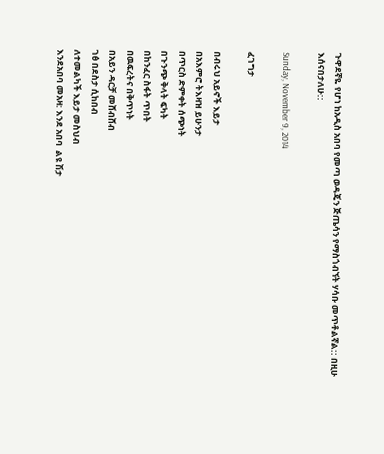ጉዋደኛዬ የሆነ ከአዲስ አበባ የመጣ ወዳጄን ጅጤሳን የማስጎብኘት ሃሳቡ መጥቶልኛል:: በዚሁ እሰናበታለሁ::

Sunday, November 9, 2014

ፈገግታ

በብሩህ አይኖች እይታ
በአእምሮ ትእዛዝ ይሁንታ
በጥርስ ድምቀት ሰጭነት
በጉንጭ ቅላት ፍካት
በከንፈር ስፋት ጥበት
በዉፍረትና በቅጥነት
በአይን ዳርቻ መሸብሸብ
ገፅ በደስታ ሲከበብ
ለተመልካች እይታ መስህብ
እንደአበባ መአዛ: እንደ አበባ  ልዩ ሽታ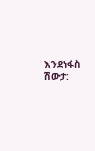እንደነፋስ ሽውታ: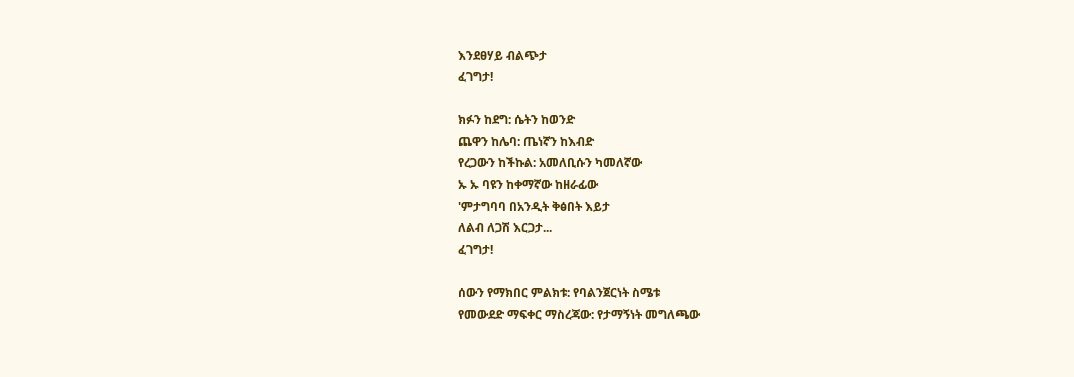እንደፀሃይ ብልጭታ
ፈገግታ!

ክፉን ከደግ: ሴትን ከወንድ
ጨዋን ከሌባ: ጤነኛን ከእብድ
የረጋውን ከችኩል: አመለቢሱን ካመለኛው
ኡ ኡ ባዩን ከቀማኛው ከዘራፊው
'ምታግባባ በአንዲት ቅፅበት እይታ
ለልብ ለጋሽ እርጋታ...
ፈገግታ!

ሰውን የማክበር ምልክቱ: የባልንጀርነት ስሜቱ
የመውደድ ማፍቀር ማስረጃው: የታማኝነት መግለጫው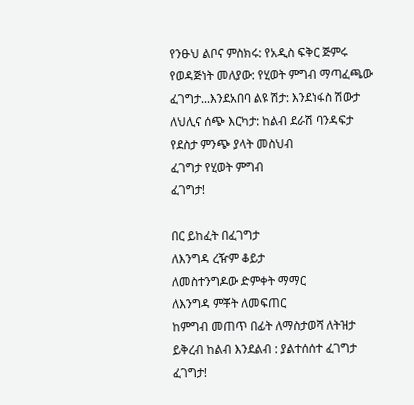የንፁህ ልቦና ምስክሩ: የአዲስ ፍቅር ጅምሩ
የወዳጅነት መለያው: የሂወት ምግብ ማጣፈጫው
ፈገግታ...እንደአበባ ልዩ ሽታ: እንደነፋስ ሽውታ
ለህሊና ሰጭ እርካታ: ከልብ ደራሽ ባንዳፍታ
የደስታ ምንጭ ያላት መስህብ
ፈገግታ የሂወት ምግብ
ፈገግታ!

በር ይከፈት በፈገግታ
ለእንግዳ ረዥም ቆይታ
ለመስተንግዶው ድምቀት ማማር
ለእንግዳ ምቾት ለመፍጠር
ከምግብ መጠጥ በፊት ለማስታወሻ ለትዝታ
ይቅረብ ከልብ እንደልብ : ያልተሰሰተ ፈገግታ
ፈገግታ!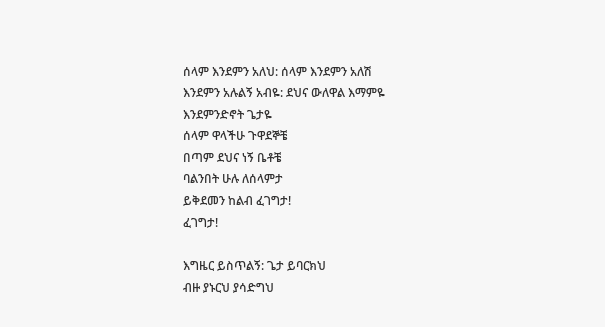ሰላም እንደምን አለህ: ሰላም እንደምን አለሽ
እንደምን አሉልኝ አብዬ: ደህና ውለዋል እማምዬ
እንደምንድኖት ጌታዬ
ሰላም ዋላችሁ ጉዋደኞቼ
በጣም ደህና ነኝ ቤቶቼ
ባልንበት ሁሉ ለሰላምታ
ይቅደመን ከልብ ፈገግታ!
ፈገግታ!

እግዜር ይስጥልኝ: ጌታ ይባርክህ
ብዙ ያኑርህ ያሳድግህ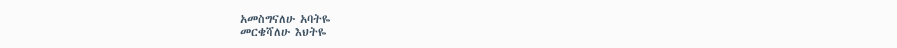አመስግናለሁ አባትዬ
መርቄሻለሁ እህትዬ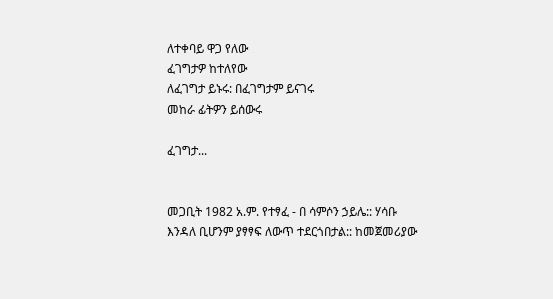ለተቀባይ ዋጋ የለው
ፈገግታዎ ከተለየው
ለፈገግታ ይኑሩ: በፈገግታም ይናገሩ
መከራ ፊትዎን ይሰውሩ

ፈገግታ...


መጋቢት 1982 አ.ም. የተፃፈ - በ ሳምሶን ኃይሌ:: ሃሳቡ እንዳለ ቢሆንም ያፃፃፍ ለውጥ ተደርጎበታል:: ከመጀመሪያው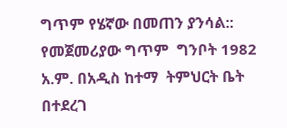ግጥም የሄኛው በመጠን ያንሳል:: የመጀመሪያው ግጥም  ግንቦት 1982 አ.ም. በአዲስ ከተማ  ትምህርት ቤት በተደረገ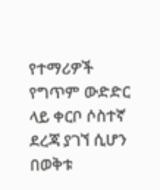የተማሪዎች የግጥም ውድድር ላይ ቀርቦ ሶስተኛ ደረጃ ያገኘ ሲሆን በወቅቱ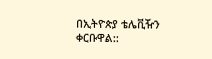በኢትዮጵያ ቴሌቪዥን ቀርቡዋል::